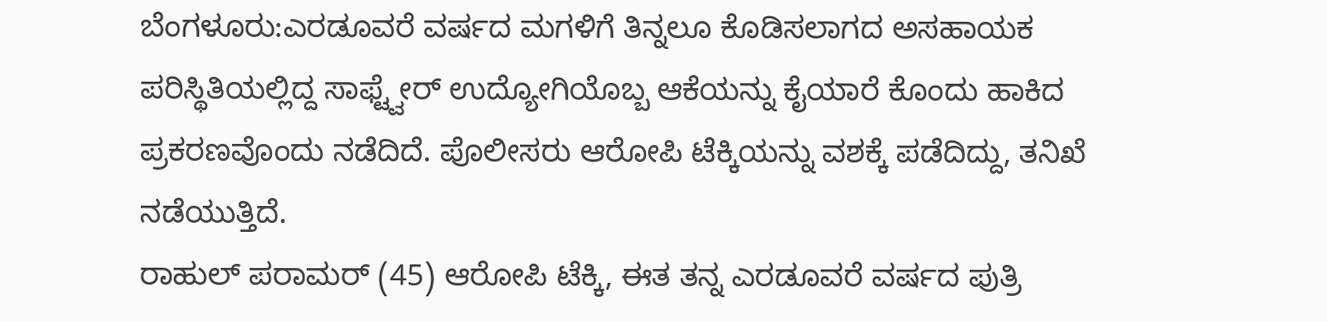ಬೆಂಗಳೂರು:ಎರಡೂವರೆ ವರ್ಷದ ಮಗಳಿಗೆ ತಿನ್ನಲೂ ಕೊಡಿಸಲಾಗದ ಅಸಹಾಯಕ ಪರಿಸ್ಥಿತಿಯಲ್ಲಿದ್ದ ಸಾಫ್ಟ್ವೇರ್ ಉದ್ಯೋಗಿಯೊಬ್ಬ ಆಕೆಯನ್ನು ಕೈಯಾರೆ ಕೊಂದು ಹಾಕಿದ ಪ್ರಕರಣವೊಂದು ನಡೆದಿದೆ. ಪೊಲೀಸರು ಆರೋಪಿ ಟೆಕ್ಕಿಯನ್ನು ವಶಕ್ಕೆ ಪಡೆದಿದ್ದು, ತನಿಖೆ ನಡೆಯುತ್ತಿದೆ.
ರಾಹುಲ್ ಪರಾಮರ್ (45) ಆರೋಪಿ ಟೆಕ್ಕಿ, ಈತ ತನ್ನ ಎರಡೂವರೆ ವರ್ಷದ ಪುತ್ರಿ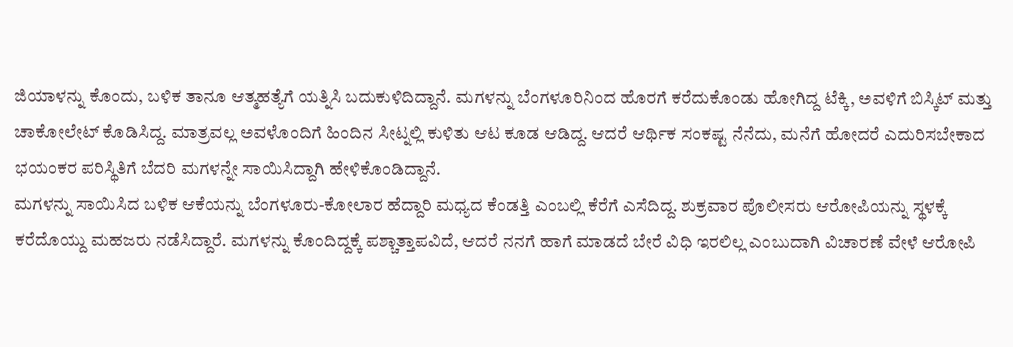ಜಿಯಾಳನ್ನು ಕೊಂದು, ಬಳಿಕ ತಾನೂ ಆತ್ಮಹತ್ಯೆಗೆ ಯತ್ನಿಸಿ ಬದುಕುಳಿದಿದ್ದಾನೆ. ಮಗಳನ್ನು ಬೆಂಗಳೂರಿನಿಂದ ಹೊರಗೆ ಕರೆದುಕೊಂಡು ಹೋಗಿದ್ದ ಟೆಕ್ಕಿ, ಅವಳಿಗೆ ಬಿಸ್ಕಿಟ್ ಮತ್ತು ಚಾಕೋಲೇಟ್ ಕೊಡಿಸಿದ್ದ. ಮಾತ್ರವಲ್ಲ ಅವಳೊಂದಿಗೆ ಹಿಂದಿನ ಸೀಟ್ನಲ್ಲಿ ಕುಳಿತು ಆಟ ಕೂಡ ಆಡಿದ್ದ. ಆದರೆ ಆರ್ಥಿಕ ಸಂಕಷ್ಟ ನೆನೆದು, ಮನೆಗೆ ಹೋದರೆ ಎದುರಿಸಬೇಕಾದ ಭಯಂಕರ ಪರಿಸ್ಥಿತಿಗೆ ಬೆದರಿ ಮಗಳನ್ನೇ ಸಾಯಿಸಿದ್ದಾಗಿ ಹೇಳಿಕೊಂಡಿದ್ದಾನೆ.
ಮಗಳನ್ನು ಸಾಯಿಸಿದ ಬಳಿಕ ಆಕೆಯನ್ನು ಬೆಂಗಳೂರು-ಕೋಲಾರ ಹೆದ್ದಾರಿ ಮಧ್ಯದ ಕೆಂಡತ್ತಿ ಎಂಬಲ್ಲಿ ಕೆರೆಗೆ ಎಸೆದಿದ್ದ. ಶುಕ್ರವಾರ ಪೊಲೀಸರು ಆರೋಪಿಯನ್ನು ಸ್ಥಳಕ್ಕೆ ಕರೆದೊಯ್ದು ಮಹಜರು ನಡೆಸಿದ್ದಾರೆ. ಮಗಳನ್ನು ಕೊಂದಿದ್ದಕ್ಕೆ ಪಶ್ಚಾತ್ತಾಪವಿದೆ, ಆದರೆ ನನಗೆ ಹಾಗೆ ಮಾಡದೆ ಬೇರೆ ವಿಧಿ ಇರಲಿಲ್ಲ ಎಂಬುದಾಗಿ ವಿಚಾರಣೆ ವೇಳೆ ಆರೋಪಿ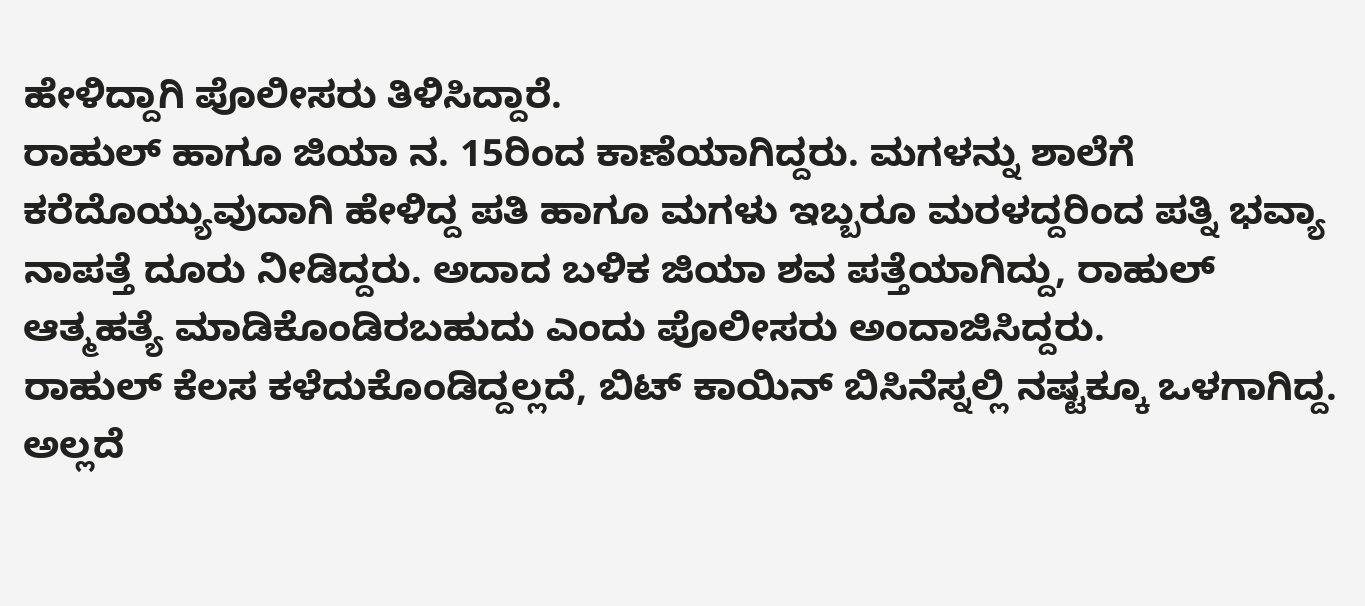ಹೇಳಿದ್ದಾಗಿ ಪೊಲೀಸರು ತಿಳಿಸಿದ್ದಾರೆ.
ರಾಹುಲ್ ಹಾಗೂ ಜಿಯಾ ನ. 15ರಿಂದ ಕಾಣೆಯಾಗಿದ್ದರು. ಮಗಳನ್ನು ಶಾಲೆಗೆ ಕರೆದೊಯ್ಯುವುದಾಗಿ ಹೇಳಿದ್ದ ಪತಿ ಹಾಗೂ ಮಗಳು ಇಬ್ಬರೂ ಮರಳದ್ದರಿಂದ ಪತ್ನಿ ಭವ್ಯಾ ನಾಪತ್ತೆ ದೂರು ನೀಡಿದ್ದರು. ಅದಾದ ಬಳಿಕ ಜಿಯಾ ಶವ ಪತ್ತೆಯಾಗಿದ್ದು, ರಾಹುಲ್ ಆತ್ಮಹತ್ಯೆ ಮಾಡಿಕೊಂಡಿರಬಹುದು ಎಂದು ಪೊಲೀಸರು ಅಂದಾಜಿಸಿದ್ದರು.
ರಾಹುಲ್ ಕೆಲಸ ಕಳೆದುಕೊಂಡಿದ್ದಲ್ಲದೆ, ಬಿಟ್ ಕಾಯಿನ್ ಬಿಸಿನೆಸ್ನಲ್ಲಿ ನಷ್ಟಕ್ಕೂ ಒಳಗಾಗಿದ್ದ. ಅಲ್ಲದೆ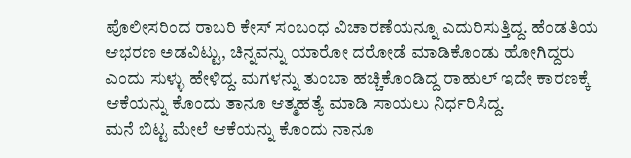ಪೊಲೀಸರಿಂದ ರಾಬರಿ ಕೇಸ್ ಸಂಬಂಧ ವಿಚಾರಣೆಯನ್ನೂ ಎದುರಿಸುತ್ತಿದ್ದ. ಹೆಂಡತಿಯ ಆಭರಣ ಅಡವಿಟ್ಟು, ಚಿನ್ನವನ್ನು ಯಾರೋ ದರೋಡೆ ಮಾಡಿಕೊಂಡು ಹೋಗಿದ್ದರು ಎಂದು ಸುಳ್ಳು ಹೇಳಿದ್ದ. ಮಗಳನ್ನು ತುಂಬಾ ಹಚ್ಚಿಕೊಂಡಿದ್ದ ರಾಹುಲ್ ಇದೇ ಕಾರಣಕ್ಕೆ ಆಕೆಯನ್ನು ಕೊಂದು ತಾನೂ ಆತ್ಮಹತ್ಯೆ ಮಾಡಿ ಸಾಯಲು ನಿರ್ಧರಿಸಿದ್ದ.
ಮನೆ ಬಿಟ್ಟ ಮೇಲೆ ಆಕೆಯನ್ನು ಕೊಂದು ನಾನೂ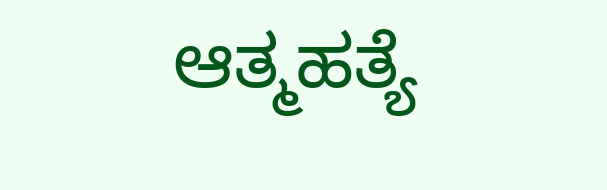ಆತ್ಮಹತ್ಯೆ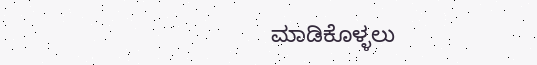ಮಾಡಿಕೊಳ್ಳಲು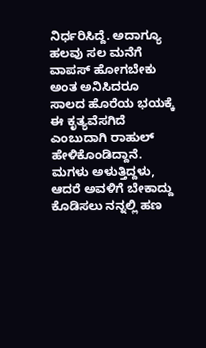ನಿರ್ಧರಿಸಿದ್ದೆ. ಅದಾಗ್ಯೂ ಹಲವು ಸಲ ಮನೆಗೆ ವಾಪಸ್ ಹೋಗಬೇಕು ಅಂತ ಅನಿಸಿದರೂ ಸಾಲದ ಹೊರೆಯ ಭಯಕ್ಕೆ ಈ ಕೃತ್ಯವೆಸಗಿದೆ ಎಂಬುದಾಗಿ ರಾಹುಲ್ ಹೇಳಿಕೊಂಡಿದ್ದಾನೆ. ಮಗಳು ಅಳುತ್ತಿದ್ದಳು, ಆದರೆ ಅವಳಿಗೆ ಬೇಕಾದ್ದು ಕೊಡಿಸಲು ನನ್ನಲ್ಲಿ ಹಣ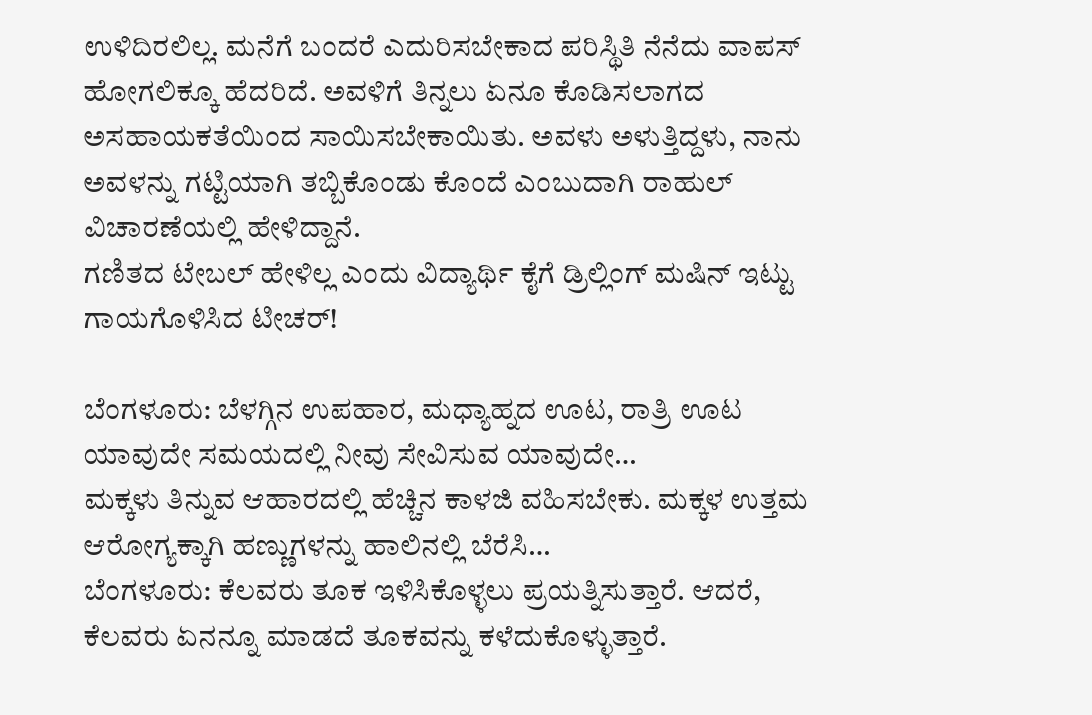ಉಳಿದಿರಲಿಲ್ಲ. ಮನೆಗೆ ಬಂದರೆ ಎದುರಿಸಬೇಕಾದ ಪರಿಸ್ಥಿತಿ ನೆನೆದು ವಾಪಸ್ ಹೋಗಲಿಕ್ಕೂ ಹೆದರಿದೆ. ಅವಳಿಗೆ ತಿನ್ನಲು ಏನೂ ಕೊಡಿಸಲಾಗದ ಅಸಹಾಯಕತೆಯಿಂದ ಸಾಯಿಸಬೇಕಾಯಿತು. ಅವಳು ಅಳುತ್ತಿದ್ದಳು, ನಾನು ಅವಳನ್ನು ಗಟ್ಟಿಯಾಗಿ ತಬ್ಬಿಕೊಂಡು ಕೊಂದೆ ಎಂಬುದಾಗಿ ರಾಹುಲ್ ವಿಚಾರಣೆಯಲ್ಲಿ ಹೇಳಿದ್ದಾನೆ.
ಗಣಿತದ ಟೇಬಲ್ ಹೇಳಿಲ್ಲ ಎಂದು ವಿದ್ಯಾರ್ಥಿ ಕೈಗೆ ಡ್ರಿಲ್ಲಿಂಗ್ ಮಷಿನ್ ಇಟ್ಟು ಗಾಯಗೊಳಿಸಿದ ಟೀಚರ್!

ಬೆಂಗಳೂರು: ಬೆಳಗ್ಗಿನ ಉಪಹಾರ, ಮಧ್ಯಾಹ್ನದ ಊಟ, ರಾತ್ರಿ ಊಟ ಯಾವುದೇ ಸಮಯದಲ್ಲಿ ನೀವು ಸೇವಿಸುವ ಯಾವುದೇ…
ಮಕ್ಕಳು ತಿನ್ನುವ ಆಹಾರದಲ್ಲಿ ಹೆಚ್ಚಿನ ಕಾಳಜಿ ವಹಿಸಬೇಕು. ಮಕ್ಕಳ ಉತ್ತಮ ಆರೋಗ್ಯಕ್ಕಾಗಿ ಹಣ್ಣುಗಳನ್ನು ಹಾಲಿನಲ್ಲಿ ಬೆರೆಸಿ…
ಬೆಂಗಳೂರು: ಕೆಲವರು ತೂಕ ಇಳಿಸಿಕೊಳ್ಳಲು ಪ್ರಯತ್ನಿಸುತ್ತಾರೆ. ಆದರೆ, ಕೆಲವರು ಏನನ್ನೂ ಮಾಡದೆ ತೂಕವನ್ನು ಕಳೆದುಕೊಳ್ಳುತ್ತಾರೆ.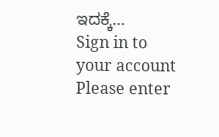ಇದಕ್ಕೆ…
Sign in to your account
Please enter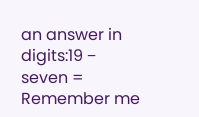an answer in digits:19 − seven =
Remember me